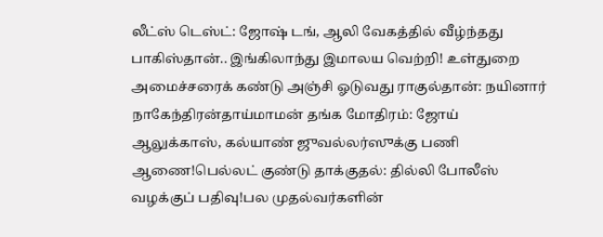லீட்ஸ் டெஸ்ட்: ஜோஷ் டங், ஆலி வேகத்தில் வீழ்ந்தது பாகிஸ்தான்.. இங்கிலாந்து இமாலய வெற்றி! உள்துறை அமைச்சரைக் கண்டு அஞ்சி ஓடுவது ராகுல்தான்: நயினார் நாகேந்திரன்தாய்மாமன் தங்க மோதிரம்: ஜோய் ஆலுக்காஸ், கல்யாண் ஜுவல்லர்ஸுக்கு பணி ஆணை!பெல்லட் குண்டு தாக்குதல்: தில்லி போலீஸ் வழக்குப் பதிவு!பல முதல்வர்களின்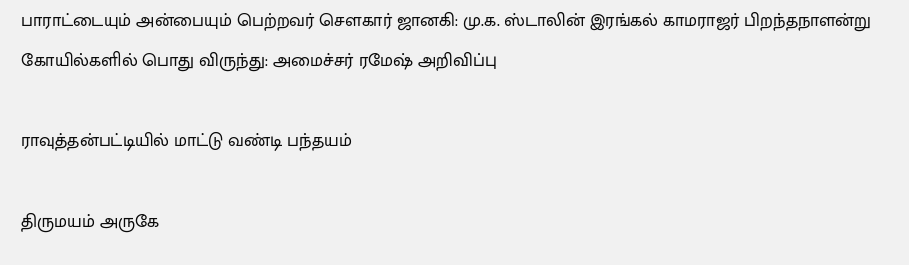பாராட்டையும் அன்பையும் பெற்றவர் சௌகார் ஜானகி: மு.க. ஸ்டாலின் இரங்கல் காமராஜர் பிறந்தநாளன்று கோயில்களில் பொது விருந்து: அமைச்சர் ரமேஷ் அறிவிப்பு

ராவுத்தன்பட்டியில் மாட்டு வண்டி பந்தயம்

திருமயம் அருகே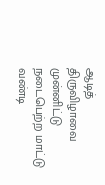ஆடித் திருவிழாவை முன்னிட்டு நடைபெற்ற மாட்டு வண்டி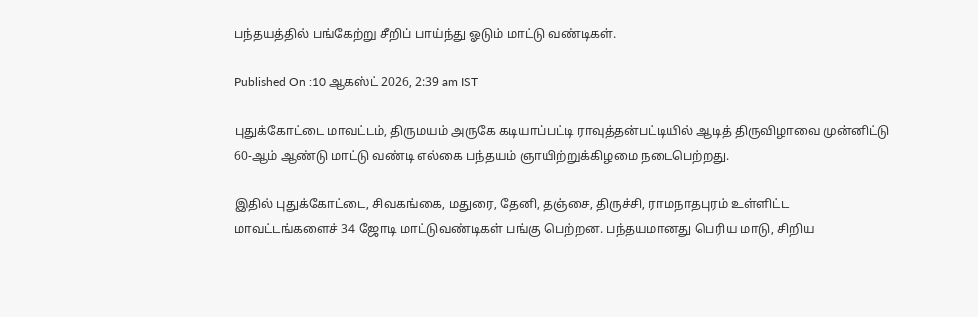பந்தயத்தில் பங்கேற்று சீறிப் பாய்ந்து ஓடும் மாட்டு வண்டிகள்.

Published On :10 ஆகஸ்ட் 2026, 2:39 am IST

புதுக்கோட்டை மாவட்டம், திருமயம் அருகே கடியாப்பட்டி ராவுத்தன்பட்டியில் ஆடித் திருவிழாவை முன்னிட்டு 60-ஆம் ஆண்டு மாட்டு வண்டி எல்கை பந்தயம் ஞாயிற்றுக்கிழமை நடைபெற்றது.

இதில் புதுக்கோட்டை, சிவகங்கை, மதுரை, தேனி, தஞ்சை, திருச்சி, ராமநாதபுரம் உள்ளிட்ட மாவட்டங்களைச் 34 ஜோடி மாட்டுவண்டிகள் பங்கு பெற்றன. பந்தயமானது பெரிய மாடு, சிறிய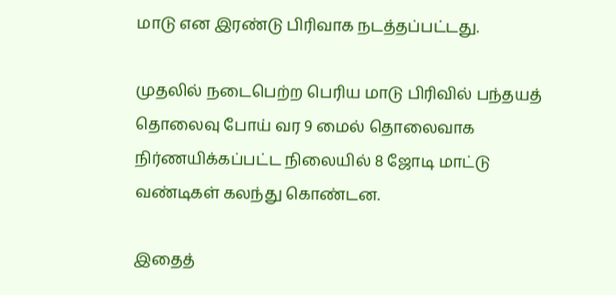மாடு என இரண்டு பிரிவாக நடத்தப்பட்டது.

முதலில் நடைபெற்ற பெரிய மாடு பிரிவில் பந்தயத் தொலைவு போய் வர 9 மைல் தொலைவாக நிர்ணயிக்கப்பட்ட நிலையில் 8 ஜோடி மாட்டு வண்டிகள் கலந்து கொண்டன.

இதைத்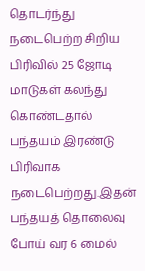தொடர்ந்து நடைபெற்ற சிறிய பிரிவில் 25 ஜோடி மாடுகள் கலந்து கொண்டதால் பந்தயம் இரண்டு பிரிவாக நடைபெற்றது.இதன் பந்தயத் தொலைவு போய் வர 6 மைல்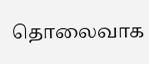தொலைவாக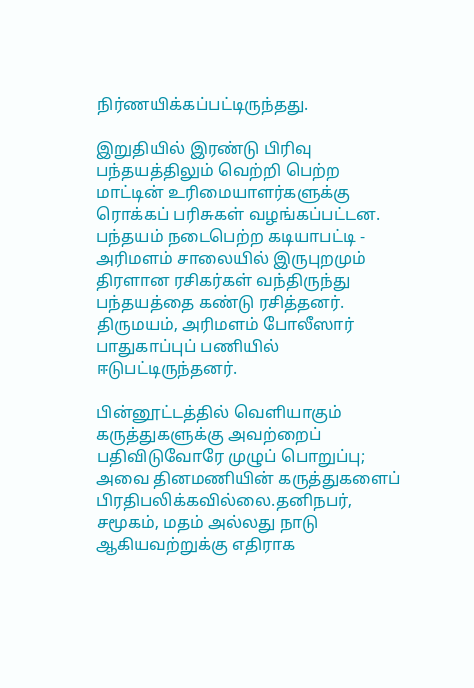நிர்ணயிக்கப்பட்டிருந்தது.

இறுதியில் இரண்டு பிரிவு பந்தயத்திலும் வெற்றி பெற்ற மாட்டின் உரிமையாளர்களுக்கு ரொக்கப் பரிசுகள் வழங்கப்பட்டன. பந்தயம் நடைபெற்ற கடியாபட்டி - அரிமளம் சாலையில் இருபுறமும் திரளான ரசிகர்கள் வந்திருந்து பந்தயத்தை கண்டு ரசித்தனர். திருமயம், அரிமளம் போலீஸார் பாதுகாப்புப் பணியில் ஈடுபட்டிருந்தனர்.

பின்னூட்டத்தில் வெளியாகும் கருத்துகளுக்கு அவற்றைப் பதிவிடுவோரே முழுப் பொறுப்பு; அவை தினமணியின் கருத்துகளைப் பிரதிபலிக்கவில்லை.தனிநபர், சமூகம், மதம் அல்லது நாடு ஆகியவற்றுக்கு எதிராக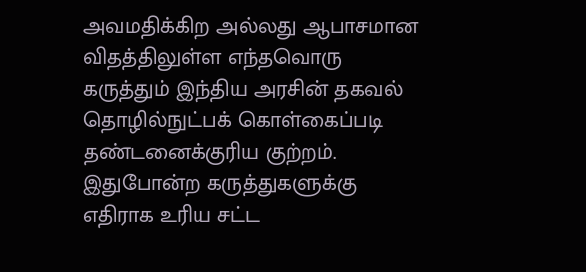அவமதிக்கிற அல்லது ஆபாசமான விதத்திலுள்ள எந்தவொரு கருத்தும் இந்திய அரசின் தகவல் தொழில்நுட்பக் கொள்கைப்படி தண்டனைக்குரிய குற்றம். இதுபோன்ற கருத்துகளுக்கு எதிராக உரிய சட்ட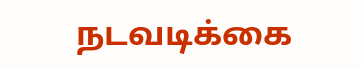நடவடிக்கை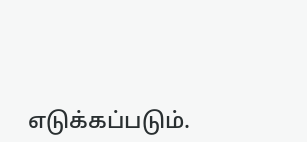எடுக்கப்படும்.